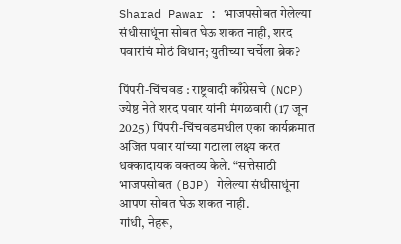Sharad Pawar : भाजपसोबत गेलेल्या संधीसाधूंना सोबत घेऊ शकत नाही, शरद पवारांचं मोठं विधान; युतीच्या चर्चेला ब्रेक?

पिंपरी-चिंचवड : राष्ट्रवादी काँग्रेसचे (NCP) ज्येष्ठ नेते शरद पवार यांनी मंगळवारी (17 जून 2025) पिंपरी-चिंचवडमधील एका कार्यक्रमात अजित पवार यांच्या गटाला लक्ष्य करत धक्कादायक वक्तव्य केले. “सत्तेसाठी भाजपसोबत (BJP) गेलेल्या संधीसाधूंना आपण सोबत घेऊ शकत नाही.
गांधी, नेहरू,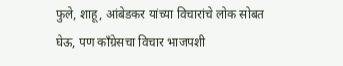फुले, शाहू, आंबेडकर यांच्या विचारांचे लोक सोबत घेऊ, पण काँग्रेसचा विचार भाजपशी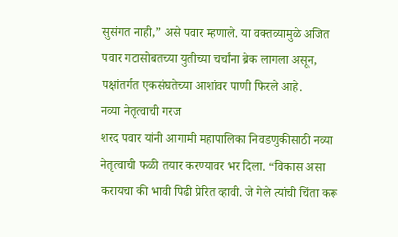सुसंगत नाही,” असे पवार म्हणाले. या वक्तव्यामुळे अजित पवार गटासोबतच्या युतीच्या चर्चांना ब्रेक लागला असून, पक्षांतर्गत एकसंघतेच्या आशांवर पाणी फिरले आहे.
नव्या नेतृत्वाची गरज
शरद पवार यांनी आगामी महापालिका निवडणुकीसाठी नव्या नेतृत्वाची फळी तयार करण्यावर भर दिला. “विकास असा करायचा की भावी पिढी प्रेरित व्हावी. जे गेले त्यांची चिंता करू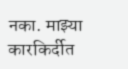नका. माझ्या कारकिर्दीत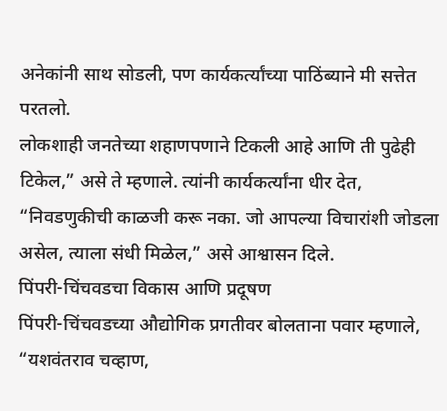अनेकांनी साथ सोडली, पण कार्यकर्त्यांच्या पाठिंब्याने मी सत्तेत परतलो.
लोकशाही जनतेच्या शहाणपणाने टिकली आहे आणि ती पुढेही टिकेल,” असे ते म्हणाले. त्यांनी कार्यकर्त्यांना धीर देत, “निवडणुकीची काळजी करू नका. जो आपल्या विचारांशी जोडला असेल, त्याला संधी मिळेल,” असे आश्वासन दिले.
पिंपरी-चिंचवडचा विकास आणि प्रदूषण
पिंपरी-चिंचवडच्या औद्योगिक प्रगतीवर बोलताना पवार म्हणाले, “यशवंतराव चव्हाण,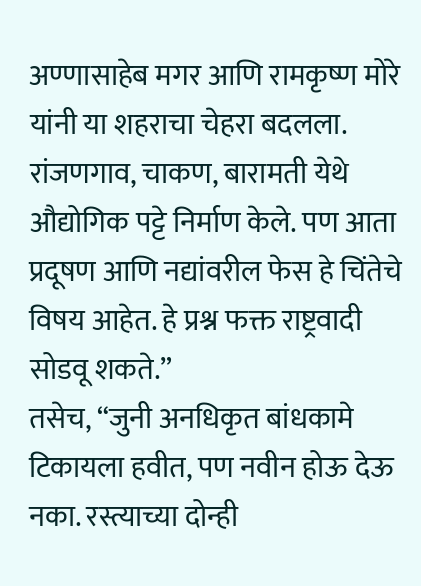अण्णासाहेब मगर आणि रामकृष्ण मोरे यांनी या शहराचा चेहरा बदलला. रांजणगाव, चाकण, बारामती येथे औद्योगिक पट्टे निर्माण केले. पण आता प्रदूषण आणि नद्यांवरील फेस हे चिंतेचे विषय आहेत. हे प्रश्न फक्त राष्ट्रवादी सोडवू शकते.”
तसेच, “जुनी अनधिकृत बांधकामे टिकायला हवीत, पण नवीन होऊ देऊ नका. रस्त्याच्या दोन्ही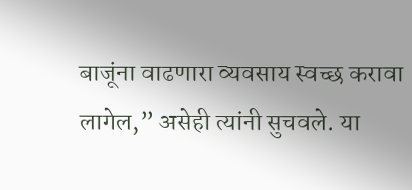बाजूंना वाढणारा व्यवसाय स्वच्छ करावा लागेल,” असेही त्यांनी सुचवले. या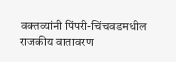वक्तव्यांनी पिंपरी-चिंचवडमधील राजकीय वातावरण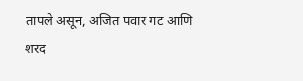तापले असून, अजित पवार गट आणि शरद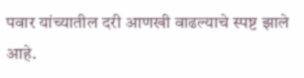पवार यांच्यातील दरी आणखी वाढल्याचे स्पष्ट झाले आहे.